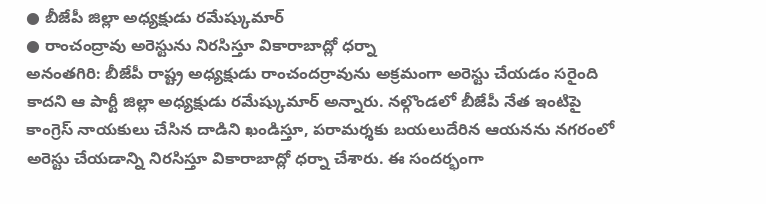● బీజేపీ జిల్లా అధ్యక్షుడు రమేష్కుమార్
● రాంచంద్రావు అరెస్టును నిరసిస్తూ వికారాబాద్లో ధర్నా
అనంతగిరి: బీజేపీ రాష్ట్ర అధ్యక్షుడు రాంచందర్రావును అక్రమంగా అరెస్టు చేయడం సరైంది కాదని ఆ పార్టీ జిల్లా అధ్యక్షుడు రమేష్కుమార్ అన్నారు. నల్గొండలో బీజేపీ నేత ఇంటిపై కాంగ్రెస్ నాయకులు చేసిన దాడిని ఖండిస్తూ, పరామర్శకు బయలుదేరిన ఆయనను నగరంలో అరెస్టు చేయడాన్ని నిరసిస్తూ వికారాబాద్లో ధర్నా చేశారు. ఈ సందర్భంగా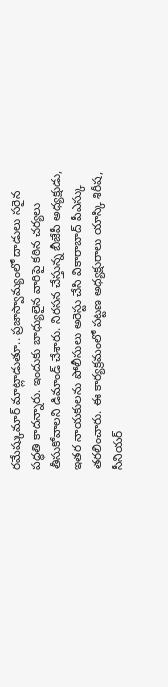రమేష్కుమార్ మాట్లాడుతూ.. ప్రజాస్వామ్యంలో దాడులు సరైన పద్ధతి కాదన్నారు. ఇందుకు బాధ్యులైన వారిపై కఠిన చర్యలు తీసుకోవాలని డిమాండ్ చేశారు. నిరసన చేస్తున్న బీజేపీ అధ్యక్షుడు, ఇతర నాయకులను పోలీసులు అరెస్టు చేసి వికారాబాద్ పీఎస్కు తరలించారు. ఈ కార్యక్రమంలో పట్టణ అధ్యక్షురాలు యాస్కి శిరీష, సీనియర్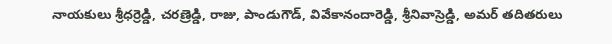నాయకులు శ్రీధర్రెడ్డి, చరణ్రెడ్డి, రాజు, పాండుగౌడ్, వివేకానందారెడ్డి, శ్రీనివాస్రెడ్డి, అమర్ తదితరులు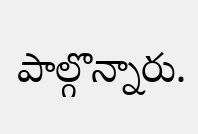పాల్గొన్నారు.